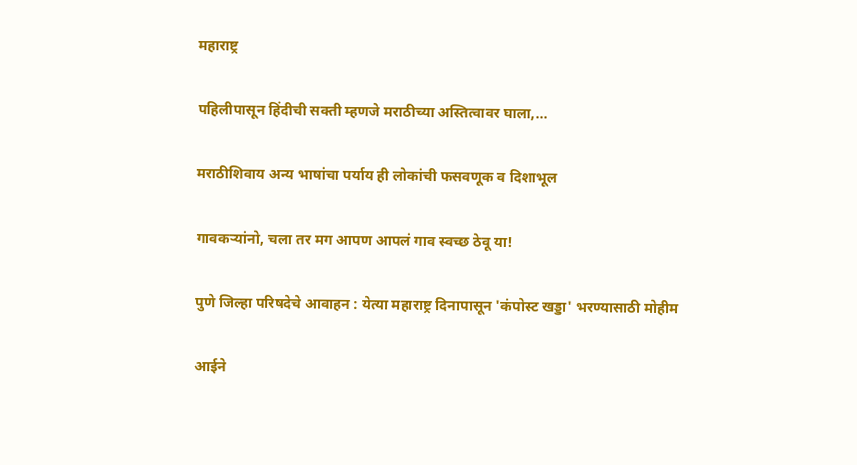महाराष्ट्र

पहिलीपासून हिंदीची सक्ती म्हणजे मराठीच्या अस्तित्वावर घाला,...

मराठीशिवाय अन्य भाषांचा पर्याय ही लोकांची फसवणूक व दिशाभूल

गावकऱ्यांनो, चला तर मग आपण आपलं गाव स्वच्छ ठेवू या!

पुणे जिल्हा परिषदेचे आवाहन : येत्या महाराष्ट्र दिनापासून 'कंपोस्ट खड्डा' भरण्यासाठी मोहीम

आईने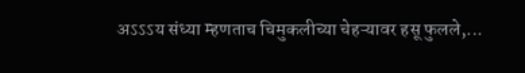अऽऽऽय संध्या म्हणताच चिमुकलीच्या चेहऱ्यावर हसू फुलले,...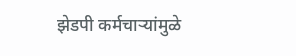झेडपी कर्मचाऱ्यांमुळे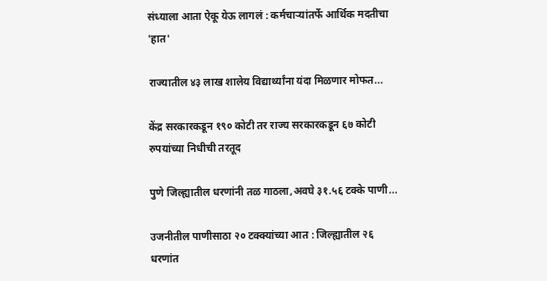संध्याला आता ऐकू येऊ लागलं : कर्मचाऱ्यांतर्फे आर्थिक मदतीचा 'हात'

राज्यातील ४३ लाख शालेय विद्यार्थ्यांना यंदा मिळणार मोफत...

केंद्र सरकारकडून १९० कोटी तर राज्य सरकारकडून ६७ कोटी रुपयांच्या निधीची तरतूद

पुणे जिल्ह्यातील धरणांनी तळ गाठला,अवघे ३१.५६ टक्के पाणी...

उजनीतील पाणीसाठा २० टक्क्यांच्या आत : जिल्ह्यातील २६ धरणांत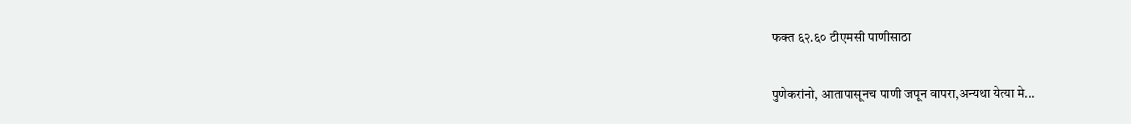फक्त ६२.६० टीएमसी पाणीसाठा

पुणेकरांनो, आतापासूनच पाणी जपून वापरा,अन्यथा येत्या मे...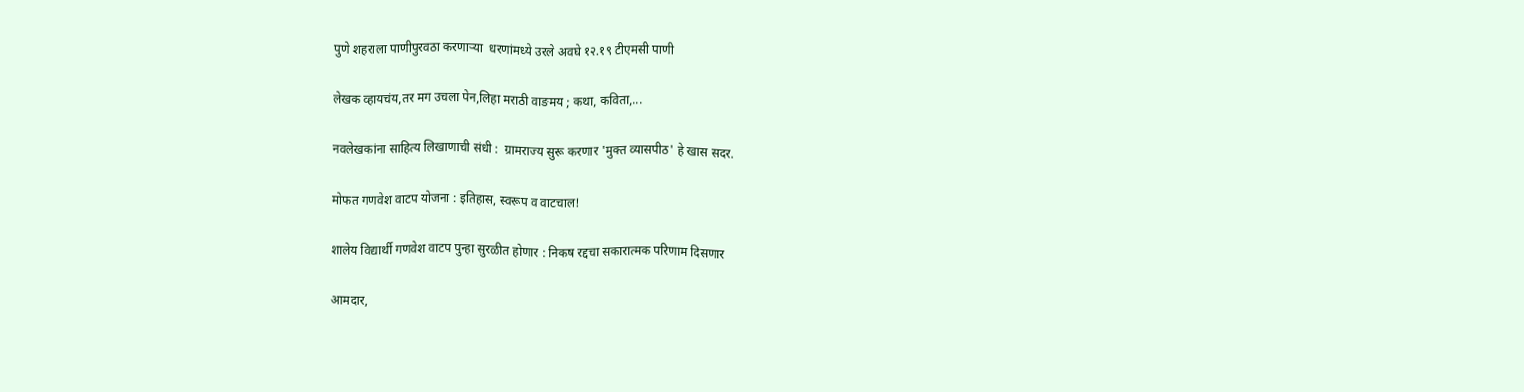पुणे शहराला पाणीपुरवठा करणाऱ्या  धरणांमध्ये उरले अवघे १२.१९ टीएमसी पाणी

लेखक व्हायचंय,तर मग उचला पेन,लिहा मराठी वाङमय ; कथा, कविता,...

नवलेखकांना साहित्य लिखाणाची संधी :  ग्रामराज्य सुरू करणार 'मुक्त व्यासपीठ' हे खास सदर.

मोफत गणवेश वाटप योजना : इतिहास, स्वरूप व वाटचाल!

शालेय विद्यार्थी गणवेश वाटप पुन्हा सुरळीत होणार : निकष रद्दचा सकारात्मक परिणाम दिसणार

आमदार,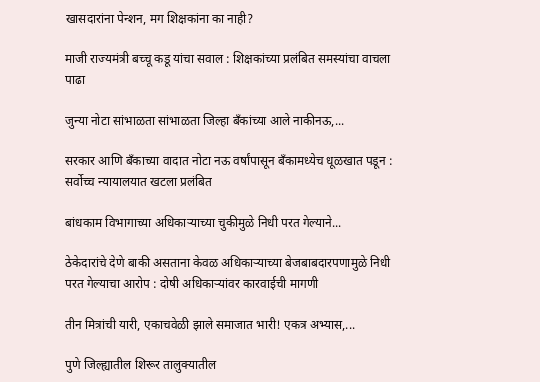खासदारांना पेन्शन, मग शिक्षकांना का नाही?

माजी राज्यमंत्री बच्चू कडू यांचा सवाल : शिक्षकांच्या प्रलंबित समस्यांचा वाचला पाढा

जुन्या नोटा सांभाळता सांभाळता जिल्हा बँकांच्या आले नाकीनऊ,...

सरकार आणि बॅंकाच्या वादात नोटा नऊ वर्षांपासून बॅंकामध्येच धूळखात पडून : सर्वोच्च न्यायालयात खटला प्रलंबित

बांधकाम विभागाच्या अधिकाऱ्याच्या चुकीमुळे निधी परत गेल्याने...

ठेकेदारांचे देणे बाकी असताना केवळ अधिकाऱ्याच्या बेजबाबदारपणामुळे निधी परत गेल्याचा आरोप : दोषी अधिकाऱ्यांवर कारवाईची मागणी

तीन मित्रांची यारी, एकाचवेळी झाले समाजात भारी! एकत्र अभ्यास,...

पुणे जिल्ह्यातील शिरूर तालुक्यातील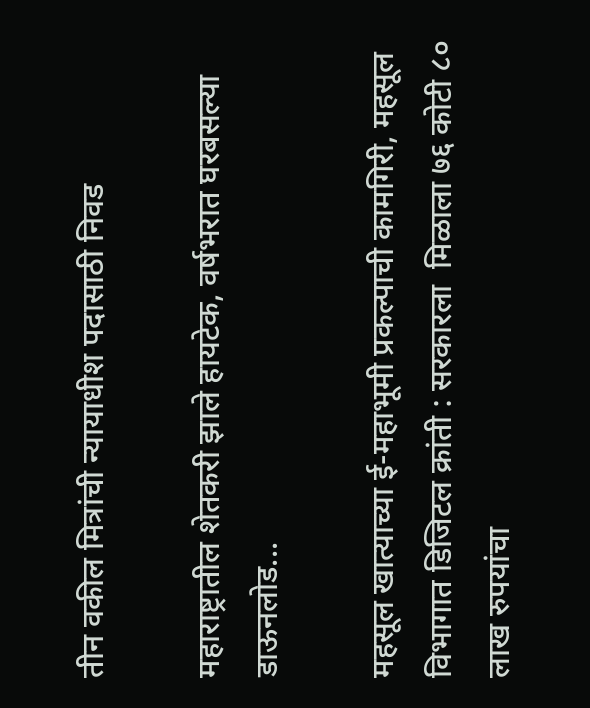तीन वकील मित्रांची न्यायाधीश पदासाठी निवड

महाराष्ट्रातील शेतकरी झाले हायटेक, वर्षभरात घरबसल्या डाऊनलोड...

महसूल खात्याच्या ई-महाभूमी प्रकल्पाची कामगिरी, महसूल विभागात डिजिटल क्रांती : सरकारला  मिळाला ७६ कोटी ८० लाख रुपयांचा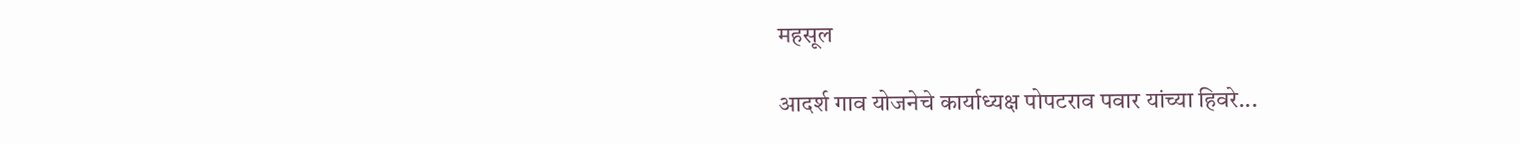महसूल

आदर्श गाव योजनेचे कार्याध्यक्ष पोपटराव पवार यांच्या हिवरे...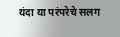यंदा या परंपरेचे सलग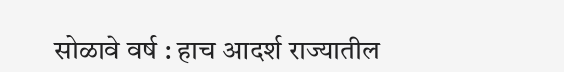सोळावे वर्ष : हाच आदर्श राज्यातील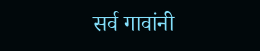सर्व गावांनी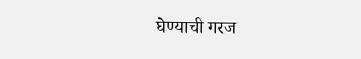घेण्याची गरज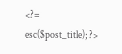<?= esc($post_title); ?>